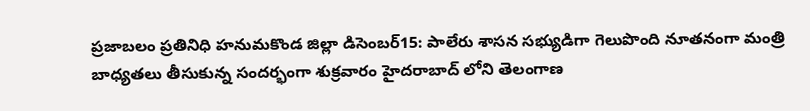ప్రజాబలం ప్రతినిధి హనుమకొండ జిల్లా డిసెంబర్15: పాలేరు శాసన సభ్యుడిగా గెలుపొంది నూతనంగా మంత్రి బాధ్యతలు తీసుకున్న సందర్భంగా శుక్రవారం హైదరాబాద్ లోని తెలంగాణ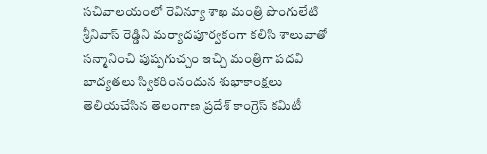సచివాలయంలో రెవిన్యూ శాఖ మంత్రి పొంగులేటి శ్రీనివాస్ రెడ్డిని మర్యాదపూర్వకంగా కలిసి శాలువాతో సన్మానించి పుష్పగుచ్చం ఇచ్చి మంత్రిగా పదవి బాద్యతలు స్వికరింనందున శుభాకాంక్షలు తెలియచేసిన తెలంగాణ ప్రదేశ్ కాంగ్రెస్ కమిటీ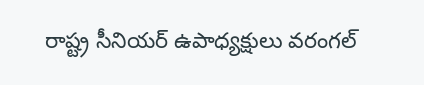రాష్ట్ర సీనియర్ ఉపాధ్యక్షులు వరంగల్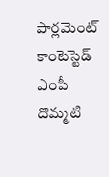పార్లమెంట్ కాంటెస్టెడ్ ఎంపీ దొమ్మటి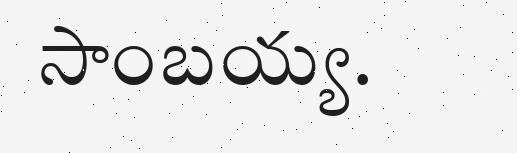సాంబయ్య.